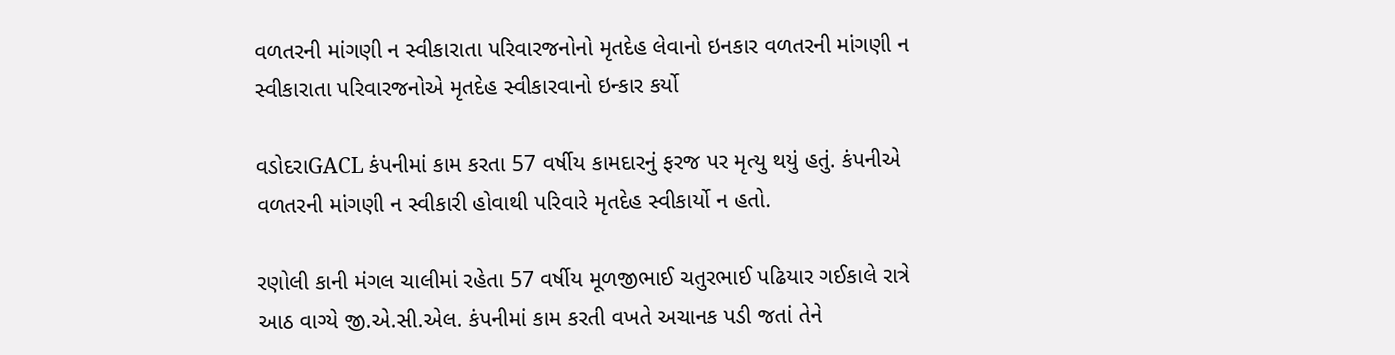વળતરની માંગણી ન સ્વીકારાતા પરિવારજનોનો મૃતદેહ લેવાનો ઇનકાર વળતરની માંગણી ન સ્વીકારાતા પરિવારજનોએ મૃતદેહ સ્વીકારવાનો ઇન્કાર કર્યો

વડોદરાGACL કંપનીમાં કામ કરતા 57 વર્ષીય કામદારનું ફરજ પર મૃત્યુ થયું હતું. કંપનીએ વળતરની માંગણી ન સ્વીકારી હોવાથી પરિવારે મૃતદેહ સ્વીકાર્યો ન હતો.

રણોલી કાની મંગલ ચાલીમાં રહેતા 57 વર્ષીય મૂળજીભાઈ ચતુરભાઈ પઢિયાર ગઈકાલે રાત્રે આઠ વાગ્યે જી.એ.સી.એલ. કંપનીમાં કામ કરતી વખતે અચાનક પડી જતાં તેને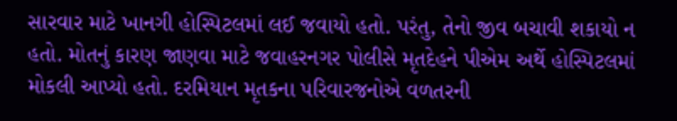સારવાર માટે ખાનગી હોસ્પિટલમાં લઈ જવાયો હતો. પરંતુ, તેનો જીવ બચાવી શકાયો ન હતો. મોતનું કારણ જાણવા માટે જવાહરનગર પોલીસે મૃતદેહને પીએમ અર્થે હોસ્પિટલમાં મોકલી આપ્યો હતો. દરમિયાન મૃતકના પરિવારજનોએ વળતરની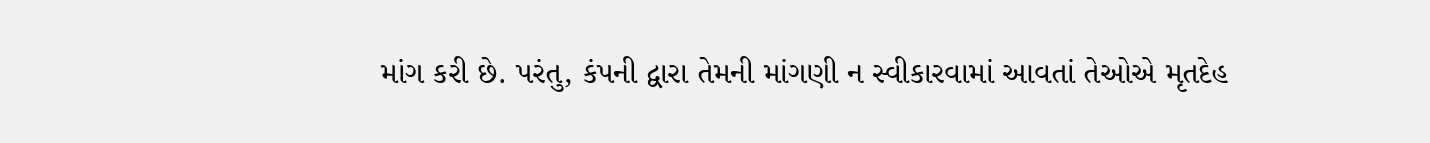માંગ કરી છે. પરંતુ, કંપની દ્વારા તેમની માંગણી ન સ્વીકારવામાં આવતાં તેઓએ મૃતદેહ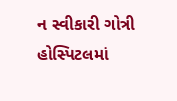ન સ્વીકારી ગોત્રી હોસ્પિટલમાં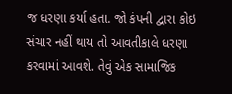જ ધરણા કર્યા હતા. જો કંપની દ્વારા કોઇ સંચાર નહીં થાય તો આવતીકાલે ધરણા કરવામાં આવશે. તેવું એક સામાજિક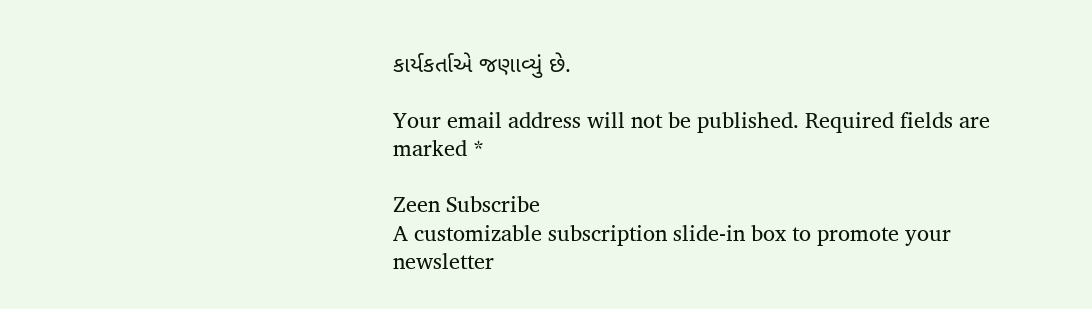કાર્યકર્તાએ જણાવ્યું છે.

Your email address will not be published. Required fields are marked *

Zeen Subscribe
A customizable subscription slide-in box to promote your newsletter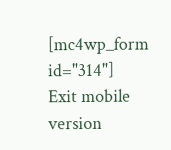[mc4wp_form id="314"]
Exit mobile version